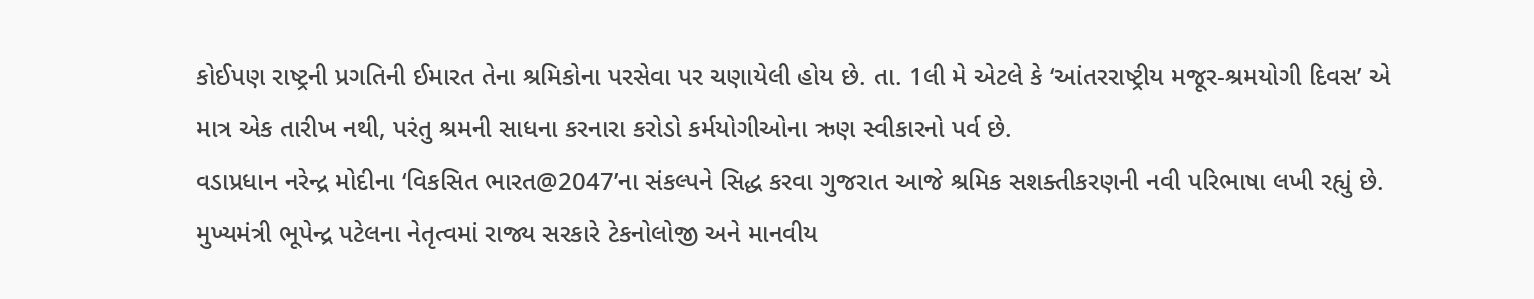કોઈપણ રાષ્ટ્રની પ્રગતિની ઈમારત તેના શ્રમિકોના પરસેવા પર ચણાયેલી હોય છે. તા. 1લી મે એટલે કે ‘આંતરરાષ્ટ્રીય મજૂર-શ્રમયોગી દિવસ’ એ માત્ર એક તારીખ નથી, પરંતુ શ્રમની સાધના કરનારા કરોડો કર્મયોગીઓના ઋણ સ્વીકારનો પર્વ છે.
વડાપ્રધાન નરેન્દ્ર મોદીના ‘વિકસિત ભારત@2047’ના સંકલ્પને સિદ્ધ કરવા ગુજરાત આજે શ્રમિક સશક્તીકરણની નવી પરિભાષા લખી રહ્યું છે. મુખ્યમંત્રી ભૂપેન્દ્ર પટેલના નેતૃત્વમાં રાજ્ય સરકારે ટેકનોલોજી અને માનવીય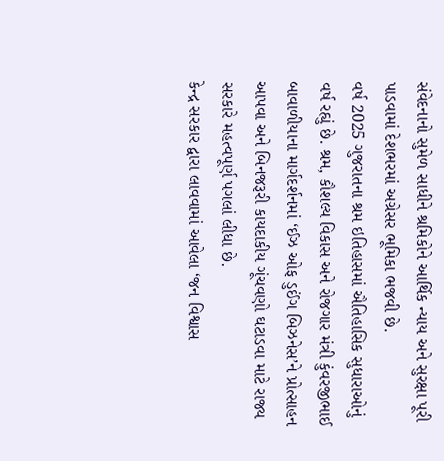સંવેદનાનો સુમેળ સાધીને શ્રમિકોને આર્થિક ન્યાય અને સુરક્ષા પૂરી પાડવામાં દેશભરમાં અગ્રેસર ભૂમિકા ભજવી છે.
વર્ષ 2025 ગુજરાતના શ્રમ ઇતિહાસમાં ઐતિહાસિક સુધારાઓનું વર્ષ રહ્યું છે. શ્રમ, કૌશલ્ય વિકાસ અને રોજગાર મંત્રી કુંવરજીભાઈ બાવાળીયાના માર્ગદર્શનમાં ‘ઈઝ ઓફ ડુઈંગ બિઝનેસ’ને પ્રોત્સાહન આપવા અને બિનજરૂરી કાયદાકીય ગૂંચવણો ઘટાડવા માટે રાજ્ય સરકારે મહત્વપૂર્ણ પગલાં લીધા છે.
કેન્દ્ર સરકાર દ્વારા લાવવામાં આવેલા ‘જન વિશ્વાસ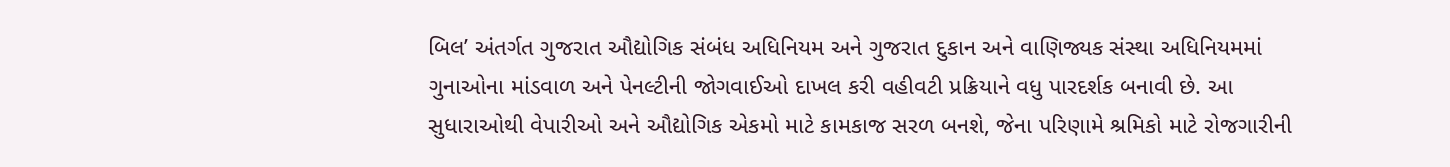બિલ’ અંતર્ગત ગુજરાત ઔદ્યોગિક સંબંધ અધિનિયમ અને ગુજરાત દુકાન અને વાણિજ્યક સંસ્થા અધિનિયમમાં ગુનાઓના માંડવાળ અને પેનલ્ટીની જોગવાઈઓ દાખલ કરી વહીવટી પ્રક્રિયાને વધુ પારદર્શક બનાવી છે. આ સુધારાઓથી વેપારીઓ અને ઔદ્યોગિક એકમો માટે કામકાજ સરળ બનશે, જેના પરિણામે શ્રમિકો માટે રોજગારીની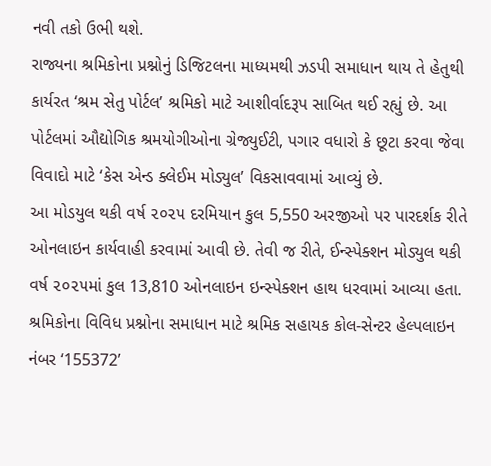નવી તકો ઉભી થશે.
રાજ્યના શ્રમિકોના પ્રશ્નોનું ડિજિટલના માધ્યમથી ઝડપી સમાધાન થાય તે હેતુથી કાર્યરત ‘શ્રમ સેતુ પોર્ટલ’ શ્રમિકો માટે આશીર્વાદરૂપ સાબિત થઈ રહ્યું છે. આ પોર્ટલમાં ઔદ્યોગિક શ્રમયોગીઓના ગ્રેજ્યુઈટી, પગાર વધારો કે છૂટા કરવા જેવા વિવાદો માટે ‘કેસ એન્ડ ક્લેઈમ મોડ્યુલ’ વિકસાવવામાં આવ્યું છે.
આ મોડયુલ થકી વર્ષ ૨૦૨૫ દરમિયાન કુલ 5,550 અરજીઓ પર પારદર્શક રીતે ઓનલાઇન કાર્યવાહી કરવામાં આવી છે. તેવી જ રીતે, ઈન્સ્પેક્શન મોડ્યુલ થકી વર્ષ ૨૦૨૫માં કુલ 13,810 ઓનલાઇન ઇન્સ્પેક્શન હાથ ધરવામાં આવ્યા હતા.
શ્રમિકોના વિવિધ પ્રશ્નોના સમાધાન માટે શ્રમિક સહાયક કોલ-સેન્ટર હેલ્પલાઇન નંબર ‘155372’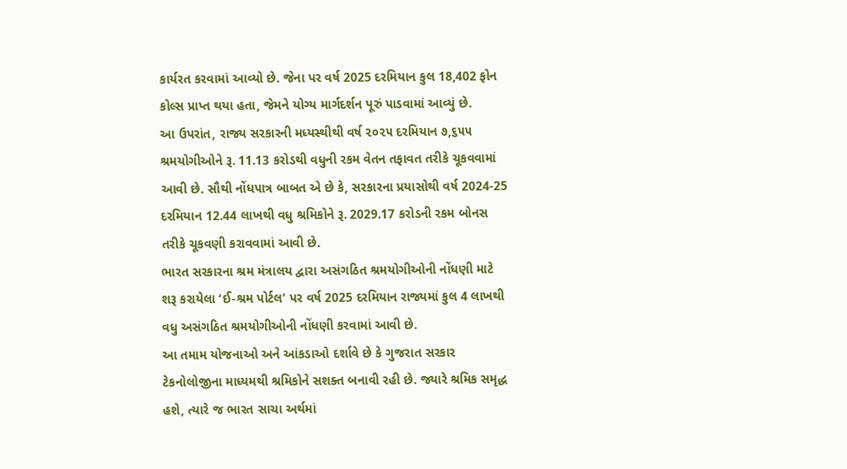કાર્યરત કરવામાં આવ્યો છે. જેના પર વર્ષ 2025 દરમિયાન કુલ 18,402 ફોન કોલ્સ પ્રાપ્ત થયા હતા, જેમને યોગ્ય માર્ગદર્શન પૂરું પાડવામાં આવ્યું છે.
આ ઉપરાંત, રાજ્ય સરકારની મધ્યસ્થીથી વર્ષ ૨૦૨૫ દરમિયાન ૭,૬૫૫ શ્રમયોગીઓને રૂ. 11.13 કરોડથી વધુની રકમ વેતન તફાવત તરીકે ચૂકવવામાં આવી છે. સૌથી નોંધપાત્ર બાબત એ છે કે, સરકારના પ્રયાસોથી વર્ષ 2024-25 દરમિયાન 12.44 લાખથી વધુ શ્રમિકોને રૂ. 2029.17 કરોડની રકમ બોનસ તરીકે ચૂકવણી કરાવવામાં આવી છે.
ભારત સરકારના શ્રમ મંત્રાલય દ્વારા અસંગઠિત શ્રમયોગીઓની નોંધણી માટે શરૂ કરાયેલા ‘ઈ-શ્રમ પોર્ટલ’ પર વર્ષ 2025 દરમિયાન રાજ્યમાં કુલ 4 લાખથી વધુ અસંગઠિત શ્રમયોગીઓની નોંધણી કરવામાં આવી છે.
આ તમામ યોજનાઓ અને આંકડાઓ દર્શાવે છે કે ગુજરાત સરકાર ટેકનોલોજીના માધ્યમથી શ્રમિકોને સશક્ત બનાવી રહી છે. જ્યારે શ્રમિક સમૃદ્ધ હશે, ત્યારે જ ભારત સાચા અર્થમાં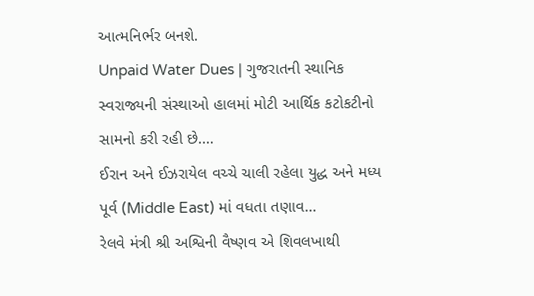આત્મનિર્ભર બનશે.
Unpaid Water Dues | ગુજરાતની સ્થાનિક સ્વરાજ્યની સંસ્થાઓ હાલમાં મોટી આર્થિક કટોકટીનો સામનો કરી રહી છે.…
ઈરાન અને ઈઝરાયેલ વચ્ચે ચાલી રહેલા યુદ્ધ અને મધ્ય પૂર્વ (Middle East) માં વધતા તણાવ…
રેલવે મંત્રી શ્રી અશ્વિની વૈષ્ણવ એ શિવલખાથી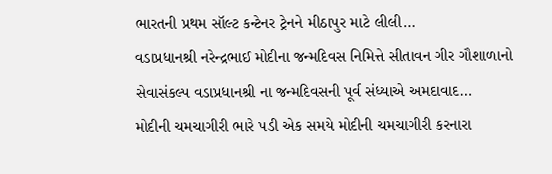ભારતની પ્રથમ સૉલ્ટ કન્ટેનર ટ્રેનને મીઠાપુર માટે લીલી…
વડાપ્રધાનશ્રી નરેન્દ્રભાઈ મોદીના જન્મદિવસ નિમિત્તે સીતાવન ગીર ગૌશાળાનો સેવાસંકલ્પ વડાપ્રધાનશ્રી ના જન્મદિવસની પૂર્વ સંધ્યાએ અમદાવાદ…
મોદીની ચમચાગીરી ભારે પડી એક સમયે મોદીની ચમચાગીરી કરનારા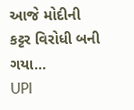આજે મોદીની કટ્ટર વિરોધી બની ગયા…
UPI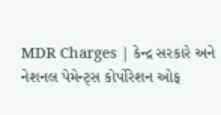MDR Charges | કેન્દ્ર સરકારે અને નેશનલ પેમેન્ટ્સ કોર્પોરેશન ઓફ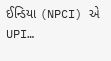ઈન્ડિયા (NPCI) એ UPI…